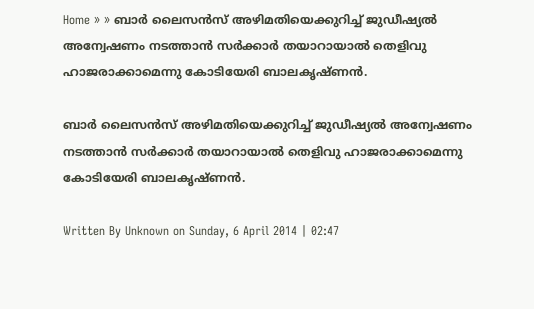Home » » ബാര്‍ ലൈസന്‍സ്‌ അഴിമതിയെക്കുറിച്ച്‌ ജുഡീഷ്യല്‍ അന്വേഷണം നടത്താന്‍ സര്‍ക്കാര്‍ തയാറായാല്‍ തെളിവു ഹാജരാക്കാമെന്നു കോടിയേരി ബാലകൃഷ്‌ണന്‍.

ബാര്‍ ലൈസന്‍സ്‌ അഴിമതിയെക്കുറിച്ച്‌ ജുഡീഷ്യല്‍ അന്വേഷണം നടത്താന്‍ സര്‍ക്കാര്‍ തയാറായാല്‍ തെളിവു ഹാജരാക്കാമെന്നു കോടിയേരി ബാലകൃഷ്‌ണന്‍.

Written By Unknown on Sunday, 6 April 2014 | 02:47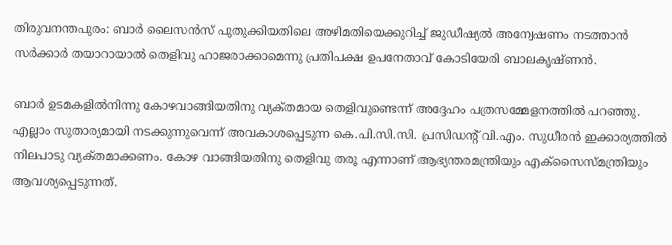തിരുവനന്തപുരം: ബാര്‍ ലൈസന്‍സ്‌ പുതുക്കിയതിലെ അഴിമതിയെക്കുറിച്ച്‌ ജുഡീഷ്യല്‍ അന്വേഷണം നടത്താന്‍ സര്‍ക്കാര്‍ തയാറായാല്‍ തെളിവു ഹാജരാക്കാമെന്നു പ്രതിപക്ഷ ഉപനേതാവ്‌ കോടിയേരി ബാലകൃഷ്‌ണന്‍.

ബാര്‍ ഉടമകളില്‍നിന്നു കോഴവാങ്ങിയതിനു വ്യക്‌തമായ തെളിവുണ്ടെന്ന്‌ അദ്ദേഹം പത്രസമ്മേളനത്തില്‍ പറഞ്ഞു. എല്ലാം സുതാര്യമായി നടക്കുന്നുവെന്ന്‌ അവകാശപ്പെടുന്ന കെ.പി.സി.സി. പ്രസിഡന്റ്‌ വി.എം. സുധീരന്‍ ഇക്കാര്യത്തില്‍ നിലപാടു വ്യക്‌തമാക്കണം. കോഴ വാങ്ങിയതിനു തെളിവു തരൂ എന്നാണ്‌ ആഭ്യന്തരമന്ത്രിയും എക്‌സൈസ്‌മന്ത്രിയും ആവശ്യപ്പെടുന്നത്‌.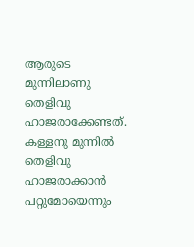ആരുടെ മുന്നിലാണു തെളിവു ഹാജരാക്കേണ്ടത്‌. കള്ളനു മുന്നില്‍ തെളിവു ഹാജരാക്കാന്‍ പറ്റുമോയെന്നും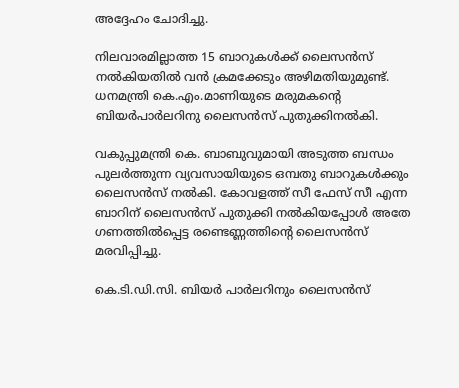അദ്ദേഹം ചോദിച്ചു.

നിലവാരമില്ലാത്ത 15 ബാറുകള്‍ക്ക്‌ ലൈസന്‍സ്‌ നല്‍കിയതില്‍ വന്‍ ക്രമക്കേടും അഴിമതിയുമുണ്ട്‌. ധനമന്ത്രി കെ.എം.മാണിയുടെ മരുമകന്റെ ബിയര്‍പാര്‍ലറിനു ലൈസന്‍സ്‌ പുതുക്കിനല്‍കി.

വകുപ്പുമന്ത്രി കെ. ബാബുവുമായി അടുത്ത ബന്ധം പുലര്‍ത്തുന്ന വ്യവസായിയുടെ ഒമ്പതു ബാറുകള്‍ക്കും ലൈസന്‍സ്‌ നല്‍കി. കോവളത്ത്‌ സീ ഫേസ്‌ സീ എന്ന ബാറിന്‌ ലൈസന്‍സ്‌ പുതുക്കി നല്‍കിയപ്പോള്‍ അതേ ഗണത്തില്‍പ്പെട്ട രണ്ടെണ്ണത്തിന്റെ ലൈസന്‍സ്‌ മരവിപ്പിച്ചു.

കെ.ടി.ഡി.സി. ബിയര്‍ പാര്‍ലറിനും ലൈസന്‍സ്‌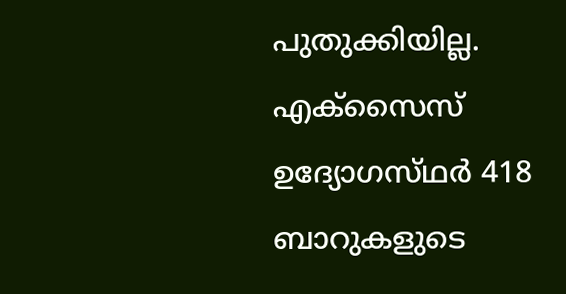പുതുക്കിയില്ല. എക്‌സൈസ്‌ ഉദ്യോഗസ്‌ഥര്‍ 418 ബാറുകളുടെ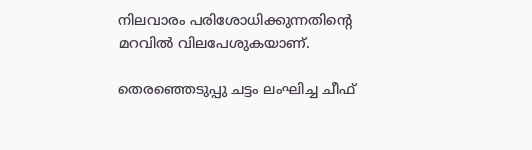നിലവാരം പരിശോധിക്കുന്നതിന്റെ മറവില്‍ വിലപേശുകയാണ്‌.

തെരഞ്ഞെടുപ്പു ചട്ടം ലംഘിച്ച ചീഫ്‌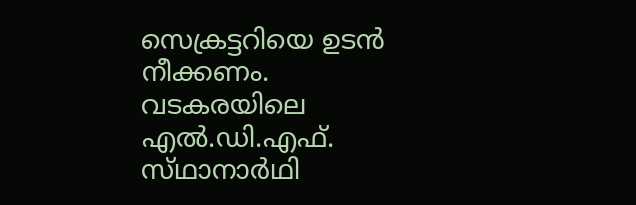സെക്രട്ടറിയെ ഉടന്‍ നീക്കണം. വടകരയിലെ എല്‍.ഡി.എഫ്‌. സ്‌ഥാനാര്‍ഥി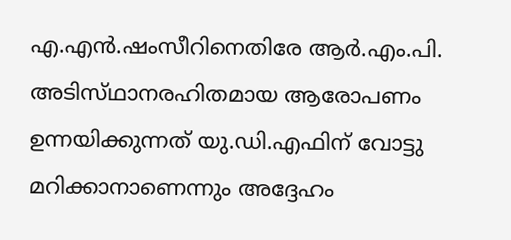എ.എന്‍.ഷംസീറിനെതിരേ ആര്‍.എം.പി. അടിസ്‌ഥാനരഹിതമായ ആരോപണം ഉന്നയിക്കുന്നത്‌ യു.ഡി.എഫിന്‌ വോട്ടു മറിക്കാനാണെന്നും അദ്ദേഹം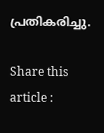പ്രതികരിച്ചു.

Share this article :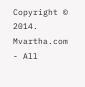Copyright © 2014. Mvartha.com - All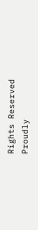Rights Reserved
Proudly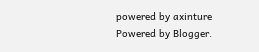powered by axinture
Powered by Blogger.